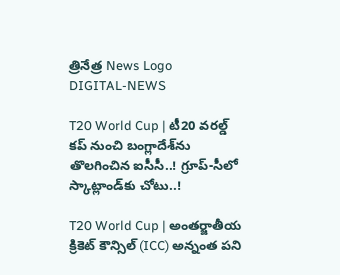త్రినేత్ర News Logo
DIGITAL-NEWS

T20 World Cup | టీ20 వరల్డ్‌ కప్‌ నుంచి బంగ్లాదేశ్‌ను తొలగించిన ఐసీసీ..! గ్రూప్‌-సీలో స్కాట్లాండ్‌కు చోటు..!

T20 World Cup | అంతర్జాతీయ క్రికెట్‌ కౌన్సిల్‌ (ICC) అన్నంత పని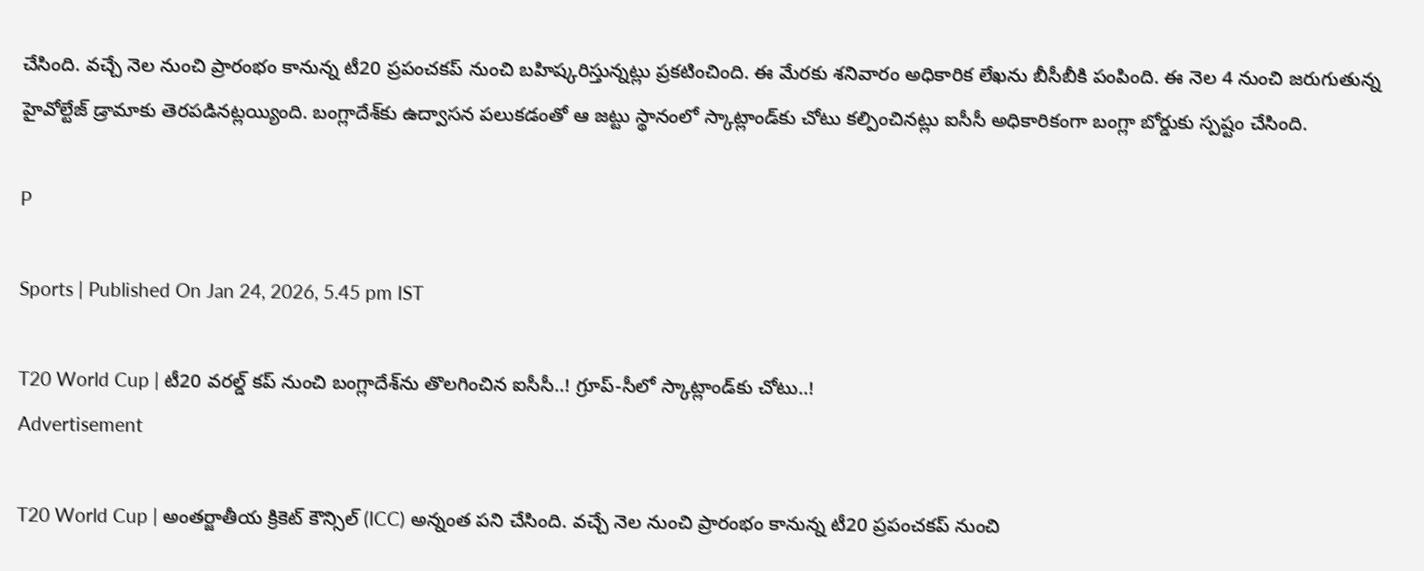చేసింది. వచ్చే నెల నుంచి ప్రారంభం కానున్న టీ20 ప్రపంచకప్‌ నుంచి బహిష్కరిస్తున్నట్లు ప్రకటించింది. ఈ మేరకు శనివారం అధికారిక లేఖను బీసీబీకి పంపింది. ఈ నెల 4 నుంచి జరుగుతున్న హైవోల్టేజ్‌ డ్రామాకు తెరపడినట్లయ్యింది. బంగ్లాదేశ్‌కు ఉద్వాసన పలుకడంతో ఆ జట్టు స్థానంలో స్కాట్లాండ్‌కు చోటు కల్పించినట్లు ఐసీసీ అధికారికంగా బంగ్లా బోర్డుకు స్పష్టం చేసింది.

P

Sports | Published On Jan 24, 2026, 5.45 pm IST

T20 World Cup | టీ20 వరల్డ్‌ కప్‌ నుంచి బంగ్లాదేశ్‌ను తొలగించిన ఐసీసీ..! గ్రూప్‌-సీలో స్కాట్లాండ్‌కు చోటు..!
Advertisement

T20 World Cup | అంతర్జాతీయ క్రికెట్‌ కౌన్సిల్‌ (ICC) అన్నంత పని చేసింది. వచ్చే నెల నుంచి ప్రారంభం కానున్న టీ20 ప్రపంచకప్‌ నుంచి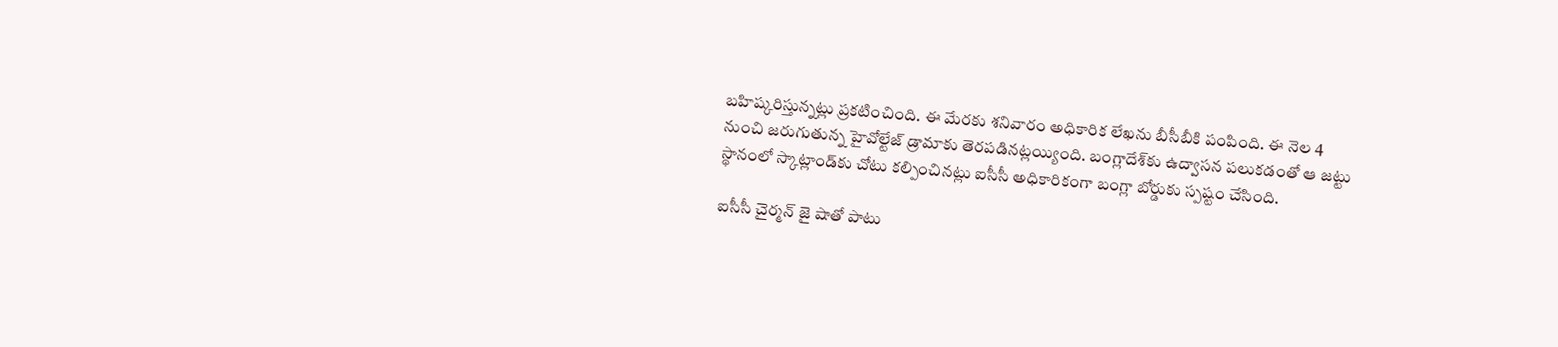బహిష్కరిస్తున్నట్లు ప్రకటించింది. ఈ మేరకు శనివారం అధికారిక లేఖను బీసీబీకి పంపింది. ఈ నెల 4 నుంచి జరుగుతున్న హైవోల్టేజ్‌ డ్రామాకు తెరపడినట్లయ్యింది. బంగ్లాదేశ్‌కు ఉద్వాసన పలుకడంతో ఆ జట్టు స్థానంలో స్కాట్లాండ్‌కు చోటు కల్పించినట్లు ఐసీసీ అధికారికంగా బంగ్లా బోర్డుకు స్పష్టం చేసింది.

ఐసీసీ చైర్మన్‌ జై షాతో పాటు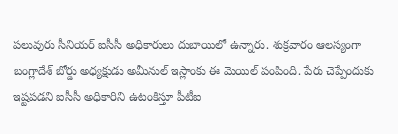పలువురు సీనియర్‌ ఐసీసీ అధికారులు దుబాయిలో ఉన్నారు. శుక్రవారం ఆలస్యంగా బంగ్లాదేశ్‌ బోర్డు అధ్యక్షుడు అమీనుల్‌ ఇస్లాంకు ఈ మెయిల్‌ పంపింది. పేరు చెప్పేందుకు ఇష్టపడని ఐసీసీ అధికారిని ఉటంకిస్తూ పీటీఐ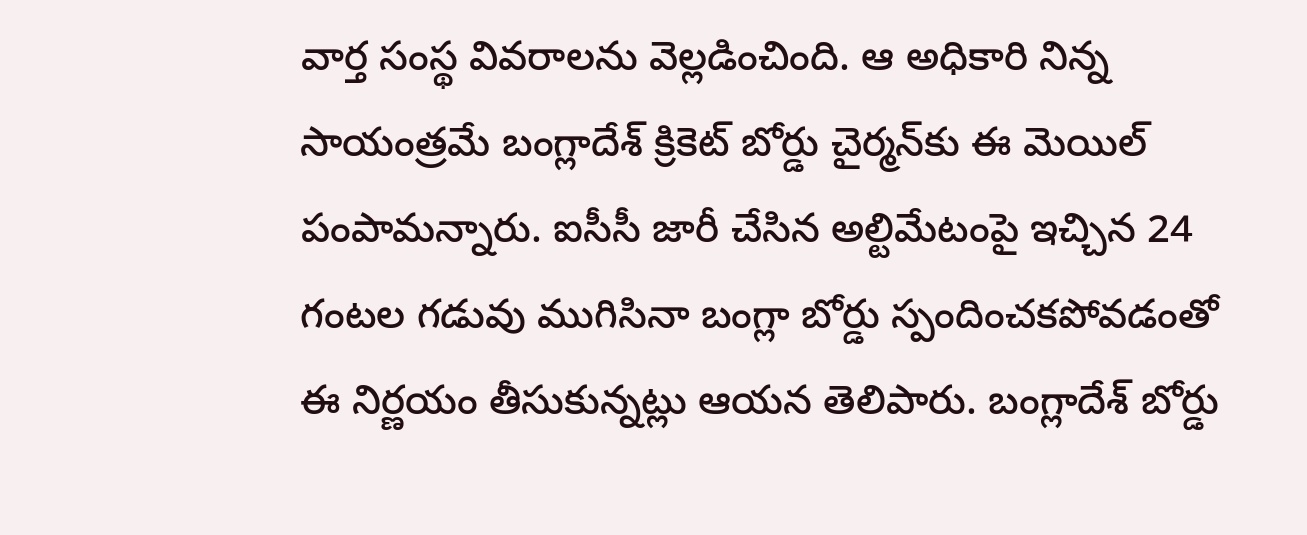వార్త సంస్థ వివరాలను వెల్లడించింది. ఆ అధికారి నిన్న సాయంత్రమే బంగ్లాదేశ్‌ క్రికెట్‌ బోర్డు చైర్మన్‌కు ఈ మెయిల్‌ పంపామన్నారు. ఐసీసీ జారీ చేసిన అల్టిమేటంపై ఇచ్చిన 24 గంటల గడువు ముగిసినా బంగ్లా బోర్డు స్పందించకపోవడంతో ఈ నిర్ణయం తీసుకున్నట్లు ఆయన తెలిపారు. బంగ్లాదేశ్‌ బోర్డు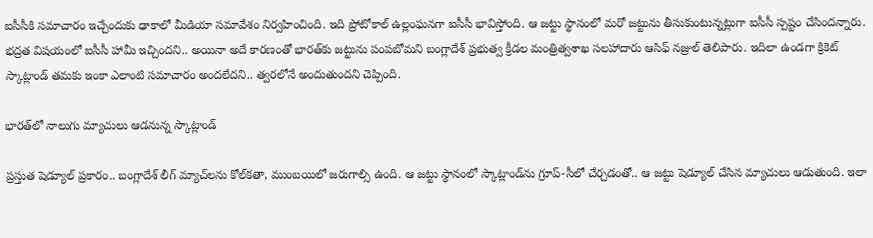ఐసీసీకి సమాచారం ఇచ్చేందుకు ఢాకాలో మీడియా సమావేశం నిర్వహించింది. ఇది ప్రోటోకాల్‌ ఉల్లంఘనగా ఐసీసీ భావిస్తోంది. ఆ జట్టు స్థానంలో మరో జట్టును తీసుకుంటున్నట్లుగా ఐసీసీ స్పష్టం చేసిందన్నారు. భద్రత విషయంలో ఐసీసీ హామీ ఇచ్చిందని.. అయినా అదే కారణంతో భారత్‌కు జట్టును పంపబోమని బంగ్లాదేశ్‌ ప్రభుత్వ క్రీడల మంత్రిత్వశాఖ సలహాదారు ఆసిఫ్‌ నజ్రుల్‌ తెలిపారు. ఇదిలా ఉండగా క్రికెట్ స్కాట్లాండ్ తమకు ఇంకా ఎలాంటి సమాచారం అందలేదని.. త్వరలోనే అందుతుందని చెప్పింది.

భారత్‌లో నాలుగు మ్యాచులు ఆడనున్న స్కాట్లాండ్‌

ప్రస్తుత షెడ్యూల్ ప్రకారం.. బంగ్లాదేశ్ లీగ్ మ్యాచ్‌లను కోల్‌కతా, ముంబయిలో జరుగాల్సి ఉంది. ఆ జట్టు స్థానంలో స్కాట్లాండ్‌ను గ్రూప్‌-సీలో చేర్చడంతో.. ఆ జట్టు షెడ్యూల్‌ చేసిన మ్యాచులు ఆడుతుంది. ఇలా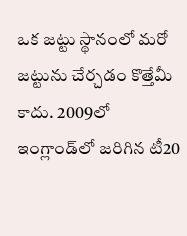ఒక జట్టు స్థానంలో మరో జట్టును చేర్చడం కొత్తేమీ కాదు. 2009లో ఇంగ్లాండ్‌లో జరిగిన టీ20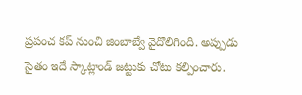ప్రపంచ కప్ నుంచి జింబాబ్వే వైదొలిగింది. అప్పుడు సైతం ఇదే స్కాట్లాండ్‌ జట్టుకు చోటు కల్పించారు.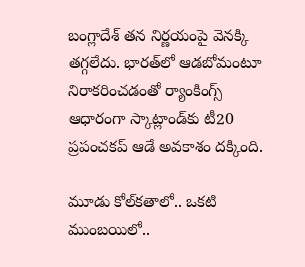బంగ్లాదేశ్‌ తన నిర్ణయంపై వెనక్కి తగ్గలేదు. భారత్‌లో ఆడబోమంటూ నిరాకరించడంతో ర్యాంకింగ్స్‌ ఆధారంగా స్కాట్లాండ్‌కు టీ20 ప్రపంచకప్‌ ఆడే అవకాశం దక్కింది.

మూడు కోల్‌కతాలో.. ఒకటి ముంబయిలో..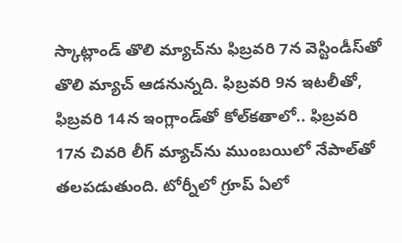స్కాట్లాండ్‌ తొలి మ్యాచ్‌ను ఫిబ్రవరి 7న వెస్టిండీస్‌తో తొలి మ్యాచ్‌ ఆడనున్నది. ఫిబ్రవరి 9న ఇటలీతో, ఫిబ్రవరి 14న ఇంగ్లాండ్‌తో కోల్‌కతాలో.. ఫిబ్రవరి 17న చివరి లీగ్‌ మ్యాచ్‌ను ముంబయిలో నేపాల్‌తో తలపడుతుంది. టోర్నీలో గ్రూప్‌ ఏలో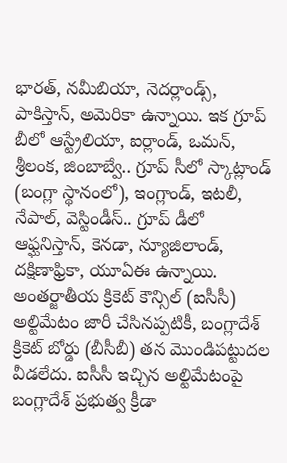భారత్‌, నమీబియా, నెదర్లాండ్స్, పాకిస్తాన్, అమెరికా ఉన్నాయి. ఇక గ్రూప్‌ బీలో ఆస్ట్రేలియా, ఐర్లాండ్, ఒమన్, శ్రీలంక, జింబాబ్వే.. గ్రూప్‌ సీలో స్కాట్లాండ్‌ (బంగ్లా స్థానంలో), ఇంగ్లాండ్, ఇటలీ, నేపాల్, వెస్టిండీస్‌.. గ్రూప్ డీలో ఆఫ్ఘనిస్తాన్, కెనడా, న్యూజిలాండ్, దక్షిణాఫ్రికా, యూఏఈ ఉన్నాయి. అంతర్జాతీయ క్రికెట్ కౌన్సిల్ (ఐసీసీ) అల్టిమేటం జారీ చేసినప్పటికీ, బంగ్లాదేశ్ క్రికెట్ బోర్డు (బీసీబీ) తన మొండిపట్టుదల వీడలేదు. ఐసీసీ ఇచ్చిన అల్టిమేటంపై బంగ్లాదేశ్‌ ప్రభుత్వ క్రీడా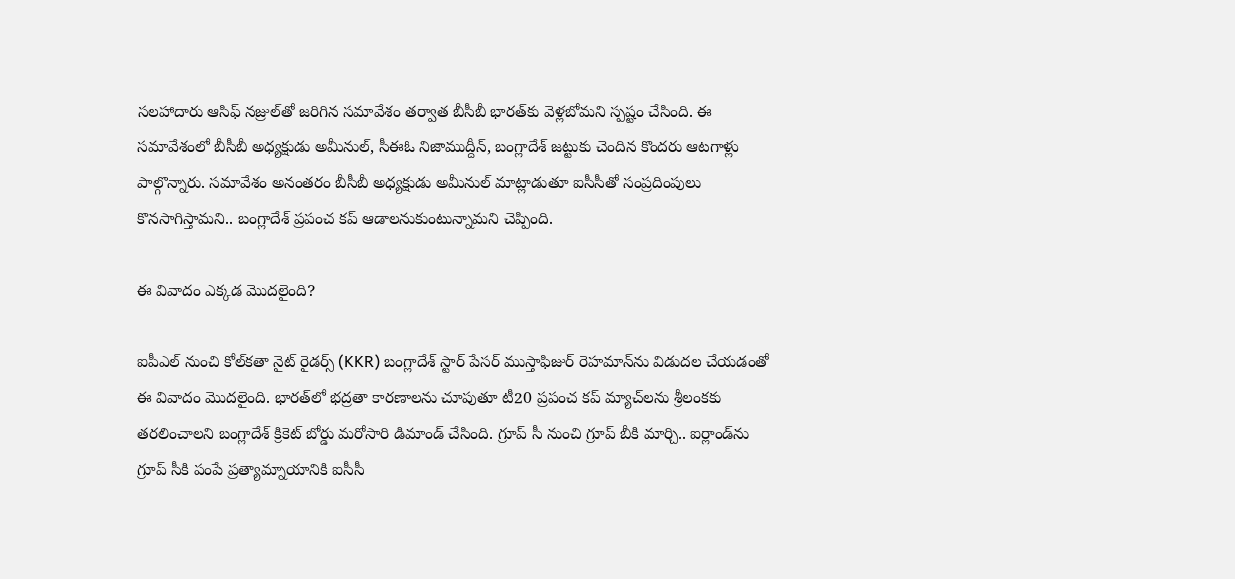సలహాదారు ఆసిఫ్‌ నజ్రుల్‌తో జరిగిన సమావేశం తర్వాత బీసీబీ భారత్‌కు వెళ్లబోమని స్పష్టం చేసింది. ఈ సమావేశంలో బీసీబీ అధ్యక్షుడు అమీనుల్, సీఈఓ నిజాముద్దీన్, బంగ్లాదేశ్ జట్టుకు చెందిన కొందరు ఆటగాళ్లు పాల్గొన్నారు. సమావేశం అనంతరం బీసీబీ అధ్యక్షుడు అమీనుల్ మాట్లాడుతూ ఐసీసీతో సంప్రదింపులు కొనసాగిస్తామని.. బంగ్లాదేశ్ ప్రపంచ కప్‌ ఆడాలనుకుంటున్నామని చెప్పింది.

ఈ వివాదం ఎక్కడ మొదలైంది?

ఐపీఎల్ నుంచి కోల్‌కతా నైట్ రైడర్స్ (KKR) బంగ్లాదేశ్ స్టార్ పేసర్ ముస్తాఫిజుర్ రెహమాన్‌ను విడుదల చేయడంతో ఈ వివాదం మొదలైంది. భారత్‌లో భద్రతా కారణాలను చూపుతూ టీ20 ప్రపంచ కప్ మ్యాచ్‌లను శ్రీలంకకు తరలించాలని బంగ్లాదేశ్ క్రికెట్ బోర్డు మరోసారి డిమాండ్ చేసింది. గ్రూప్‌ సీ నుంచి గ్రూప్‌ బీకి మార్చి.. ఐర్లాండ్‌ను గ్రూప్‌ సీకి పంపే ప్రత్యామ్నాయానికి ఐసీసీ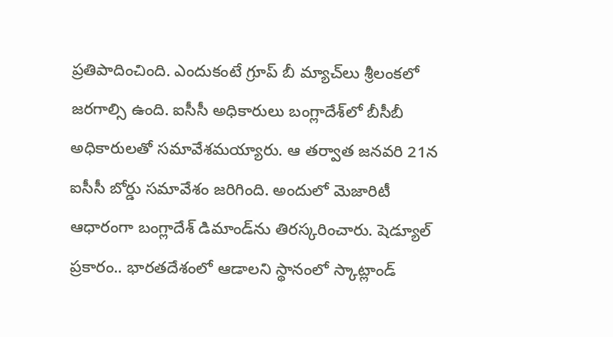ప్రతిపాదించింది. ఎందుకంటే గ్రూప్ బీ మ్యాచ్‌లు శ్రీలంకలో జరగాల్సి ఉంది. ఐసీసీ అధికారులు బంగ్లాదేశ్‌లో బీసీబీ అధికారులతో సమావేశమయ్యారు. ఆ తర్వాత జనవరి 21న ఐసీసీ బోర్డు సమావేశం జరిగింది. అందులో మెజారిటీ ఆధారంగా బంగ్లాదేశ్ డిమాండ్‌ను తిరస్కరించారు. షెడ్యూల్ ప్రకారం.. భారతదేశంలో ఆడాలని స్థానంలో స్కాట్లాండ్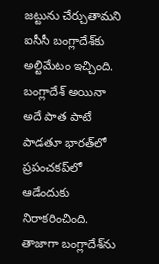జట్టును చేర్చుతామని ఐసీసీ బంగ్లాదేశ్‌కు అల్టిమేటం ఇచ్చింది. బంగ్లాదేశ్ అయినా అదే పాత పాటే పాడతూ భారత్‌లో ప్రపంచకప్‌లో ఆడేందుకు నిరాకరించింది. తాజాగా బంగ్లాదేశ్‌ను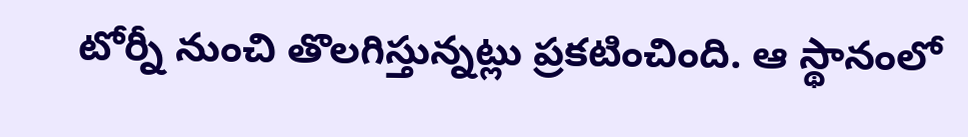టోర్నీ నుంచి తొలగిస్తున్నట్లు ప్రకటించింది. ఆ స్థానంలో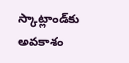స్కాట్లాండ్‌కు అవకాశం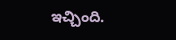ఇచ్చింది.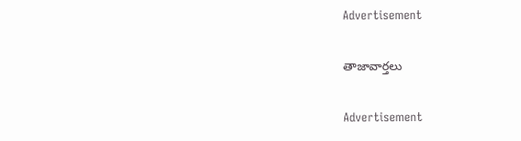Advertisement

తాజావార్తలు

Advertisement